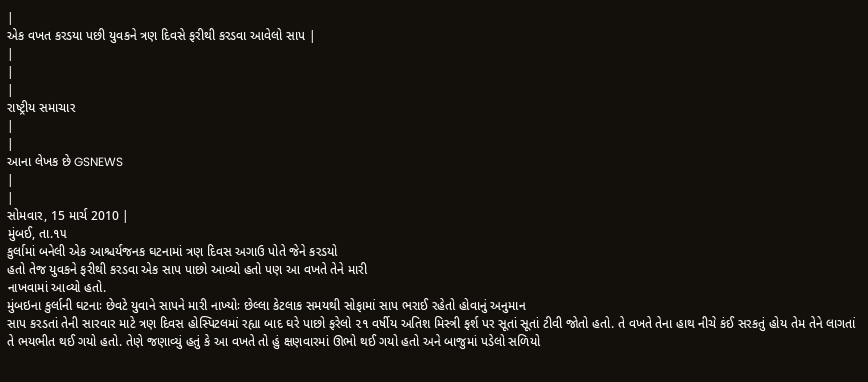|
એક વખત કરડયા પછી યુવકને ત્રણ દિવસે ફરીથી કરડવા આવેલો સાપ |
|
|
|
રાષ્ટ્રીય સમાચાર
|
|
આના લેખક છે GSNEWS
|
|
સોમવાર, 15 માર્ચ 2010 |
મુંબઈ, તા.૧૫
કુર્લામાં બનેલી એક આશ્ચર્યજનક ઘટનામાં ત્રણ દિવસ અગાઉ પોતે જેને કરડયો
હતો તેજ યુવકને ફરીથી કરડવા એક સાપ પાછો આવ્યો હતો પણ આ વખતે તેને મારી
નાખવામાં આવ્યો હતો.
મુંબઇના કુર્લાની ઘટનાઃ છેવટે યુવાને સાપને મારી નાખ્યોઃ છેલ્લા કેટલાક સમયથી સોફામાં સાપ ભરાઈ રહેતો હોવાનું અનુમાન
સાપ કરડતાં તેની સારવાર માટે ત્રણ દિવસ હોસ્પિટલમાં રહ્યા બાદ ઘરે પાછો ફરેલો ૨૧ વર્ષીય અતિશ મિસ્ત્રી ફર્શ પર સૂતાં સૂતાં ટીવી જોતો હતો. તે વખતે તેના હાથ નીચે કંઈ સરકતું હોય તેમ તેને લાગતાં તે ભયભીત થઈ ગયો હતો. તેણે જણાવ્યું હતું કે આ વખતે તો હું ક્ષણવારમાં ઊભો થઈ ગયો હતો અને બાજુમાં પડેલો સળિયો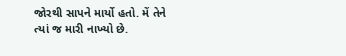જોરથી સાપને માર્યો હતો. મેં તેને ત્યાં જ મારી નાખ્યો છે.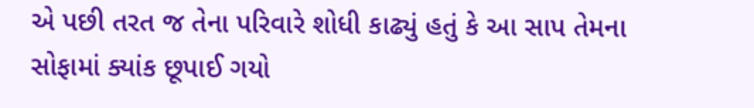એ પછી તરત જ તેના પરિવારે શોધી કાઢ્યું હતું કે આ સાપ તેમના સોફામાં ક્યાંક છૂપાઈ ગયો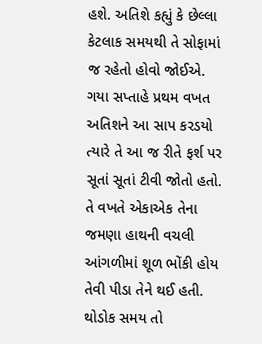હશે. અતિશે કહ્યું કે છેલ્લા કેટલાક સમયથી તે સોફામાં જ રહેતો હોવો જોઈએ.
ગયા સપ્તાહે પ્રથમ વખત અતિશને આ સાપ કરડયો ત્યારે તે આ જ રીતે ફર્શ પર સૂતાં સૂતાં ટીવી જોતો હતો. તે વખતે એકાએક તેના જમણા હાથની વચલી આંગળીમાં શૂળ ભોંકી હોય તેવી પીડા તેને થઈ હતી. થોડોક સમય તો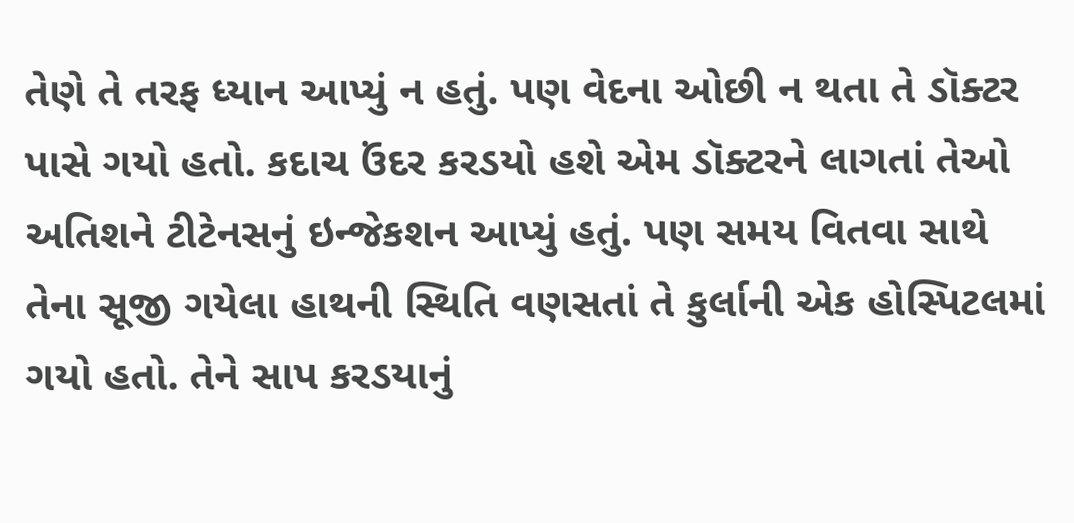તેણે તે તરફ ધ્યાન આપ્યું ન હતું. પણ વેદના ઓછી ન થતા તે ડૉક્ટર પાસે ગયો હતો. કદાચ ઉંદર કરડયો હશે એમ ડૉક્ટરને લાગતાં તેઓ અતિશને ટીટેનસનું ઇન્જેકશન આપ્યું હતું. પણ સમય વિતવા સાથે તેના સૂજી ગયેલા હાથની સ્થિતિ વણસતાં તે કુર્લાની એક હોસ્પિટલમાં ગયો હતો. તેને સાપ કરડયાનું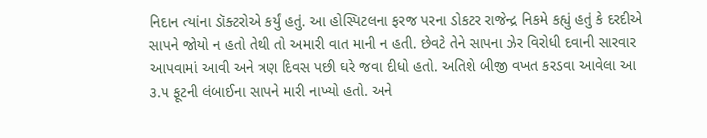નિદાન ત્યાંના ડૉક્ટરોએ કર્યું હતું. આ હોસ્પિટલના ફરજ પરના ડોકટર રાજેન્દ્ર નિકમે કહ્યું હતું કે દરદીએ સાપને જોયો ન હતો તેથી તો અમારી વાત માની ન હતી. છેવટે તેને સાપના ઝેર વિરોધી દવાની સારવાર આપવામાં આવી અને ત્રણ દિવસ પછી ઘરે જવા દીધો હતો. અતિશે બીજી વખત કરડવા આવેલા આ ૩.૫ ફૂટની લંબાઈના સાપને મારી નાખ્યો હતો. અને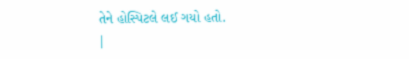તેને હોસ્પિટલે લઈ ગયો હતો.
|